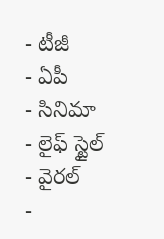- టీజీ
- ఏపీ
- సినిమా
- లైఫ్ స్టైల్
- వైరల్
-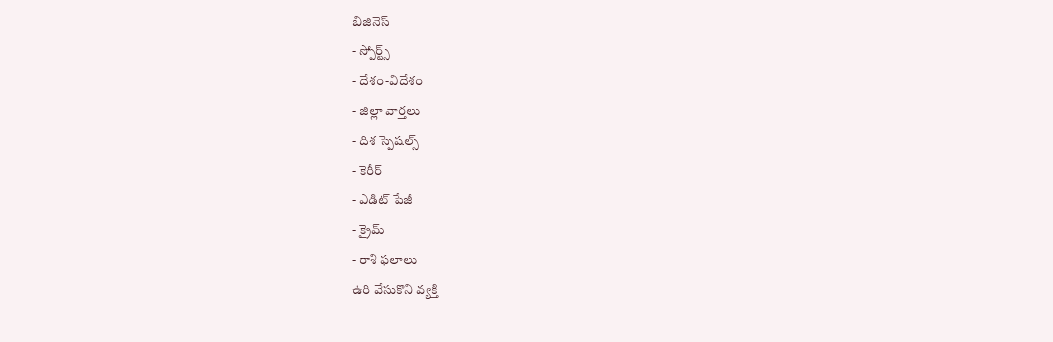బిజినెస్
- స్పోర్ట్స్
- దేశం-విదేశం
- జిల్లా వార్తలు
- దిశ స్పెషల్స్
- కెరీర్
- ఎడిట్ పేజీ
- క్రైమ్
- రాశి ఫలాలు
ఉరి వేసుకొని వ్యక్తి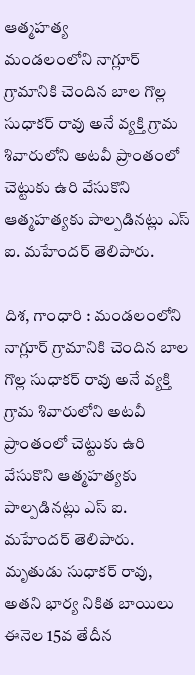ఆత్మహత్య
మండలంలోని నాగ్లూర్ గ్రామానికి చెందిన బాల గొల్ల సుధాకర్ రావు అనే వ్యక్తి గ్రామ శివారులోని అటవీ ప్రాంతంలో చెట్టుకు ఉరి వేసుకొని ఆత్మహత్యకు పాల్పడినట్లు ఎస్ ఐ. మహేందర్ తెలిపారు.

దిశ, గాంధారి : మండలంలోని నాగ్లూర్ గ్రామానికి చెందిన బాల గొల్ల సుధాకర్ రావు అనే వ్యక్తి గ్రామ శివారులోని అటవీ ప్రాంతంలో చెట్టుకు ఉరి వేసుకొని ఆత్మహత్యకు పాల్పడినట్లు ఎస్ ఐ. మహేందర్ తెలిపారు. మృతుడు సుధాకర్ రావు, అతని భార్య నికిత బాయిలు ఈనెల 15వ తేదీన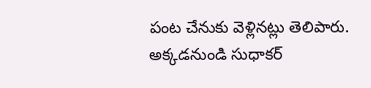పంట చేనుకు వెళ్లినట్లు తెలిపారు. అక్కడనుండి సుధాకర్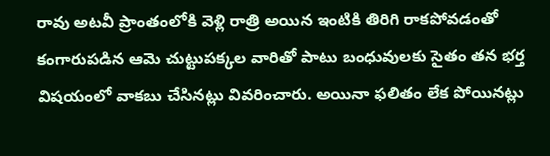రావు అటవీ ప్రాంతంలోకి వెళ్లి రాత్రి అయిన ఇంటికి తిరిగి రాకపోవడంతో కంగారుపడిన ఆమె చుట్టుపక్కల వారితో పాటు బంధువులకు సైతం తన భర్త విషయంలో వాకబు చేసినట్లు వివరించారు. అయినా ఫలితం లేక పోయినట్లు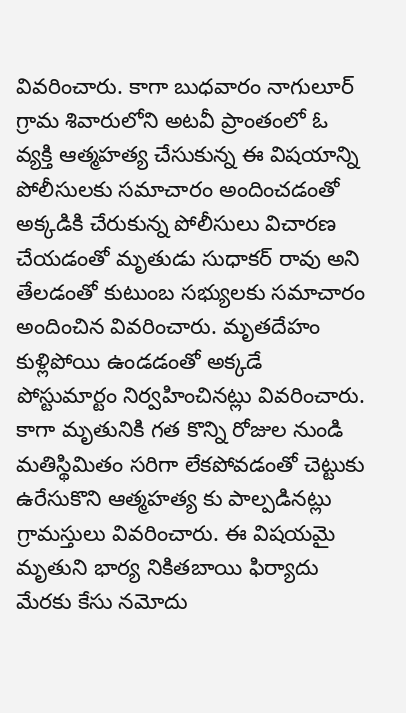వివరించారు. కాగా బుధవారం నాగులూర్ గ్రామ శివారులోని అటవీ ప్రాంతంలో ఓ వ్యక్తి ఆత్మహత్య చేసుకున్న ఈ విషయాన్ని పోలీసులకు సమాచారం అందించడంతో అక్కడికి చేరుకున్న పోలీసులు విచారణ చేయడంతో మృతుడు సుధాకర్ రావు అని తేలడంతో కుటుంబ సభ్యులకు సమాచారం అందించిన వివరించారు. మృతదేహం కుళ్లిపోయి ఉండడంతో అక్కడే పోస్టుమార్టం నిర్వహించినట్లు వివరించారు. కాగా మృతునికి గత కొన్ని రోజుల నుండి మతిస్థిమితం సరిగా లేకపోవడంతో చెట్టుకు ఉరేసుకొని ఆత్మహత్య కు పాల్పడినట్లు గ్రామస్తులు వివరించారు. ఈ విషయమై మృతుని భార్య నికితబాయి ఫిర్యాదు మేరకు కేసు నమోదు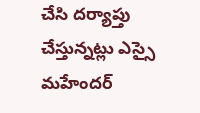చేసి దర్యాప్తు చేస్తున్నట్లు ఎస్సై మహేందర్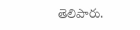తెలిపారు.